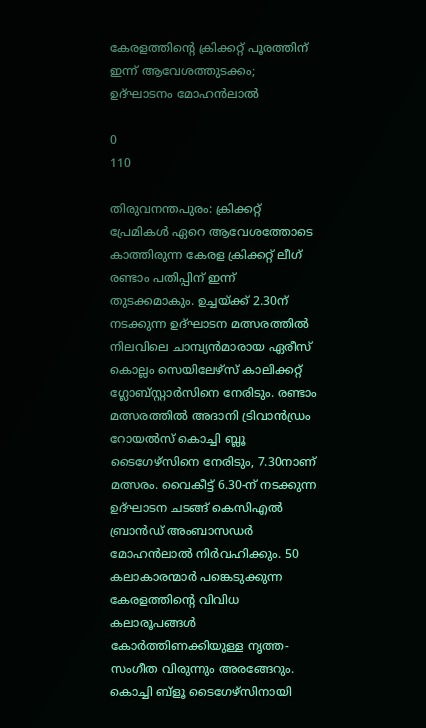കേരളത്തിന്‍റെ ക്രിക്കറ്റ് പൂരത്തിന് ഇന്ന് ആവേശത്തുടക്കം; ഉദ്ഘാടനം മോഹൻലാൽ

0
110

തിരുവനന്തപുരം: ക്രിക്കറ്റ് പ്രേമികള്‍ ഏറെ ആവേശത്തോടെ കാത്തിരുന്ന കേരള ക്രിക്കറ്റ് ലീഗ് രണ്ടാം പതിപ്പിന് ഇന്ന് തുടക്കമാകും. ഉച്ചയ്ക്ക് 2.30ന് നടക്കുന്ന ഉദ്ഘാടന മത്സരത്തില്‍ നിലവിലെ ചാമ്പ്യന്‍മാരായ ഏരീസ് കൊല്ലം സെയിലേഴ്‌സ് കാലിക്കറ്റ് ഗ്ലോബ്‌സ്റ്റാര്‍സിനെ നേരിടും. രണ്ടാം മത്സരത്തില്‍ അദാനി ട്രിവാന്‍ഡ്രം റോയല്‍സ് കൊച്ചി ബ്ലൂ ടൈഗേഴ്‌സിനെ നേരിടും, 7.30നാണ് മത്സരം. വൈകീട്ട് 6.30-ന് നടക്കുന്ന ഉദ്ഘാടന ചടങ്ങ് കെസിഎൽ ബ്രാൻഡ് അംബാസഡർ മോഹൻലാൽ നിര്‍വഹിക്കും. 50 കലാകാരന്മാർ പങ്കെടുക്കുന്ന കേരളത്തിന്‍റെ വിവിധ കലാരൂപങ്ങൾ കോർത്തിണക്കിയുള്ള നൃത്ത-സംഗീത വിരുന്നും അരങ്ങേറും. കൊച്ചി ബ്ളൂ ടൈഗേഴ്‌സിനായി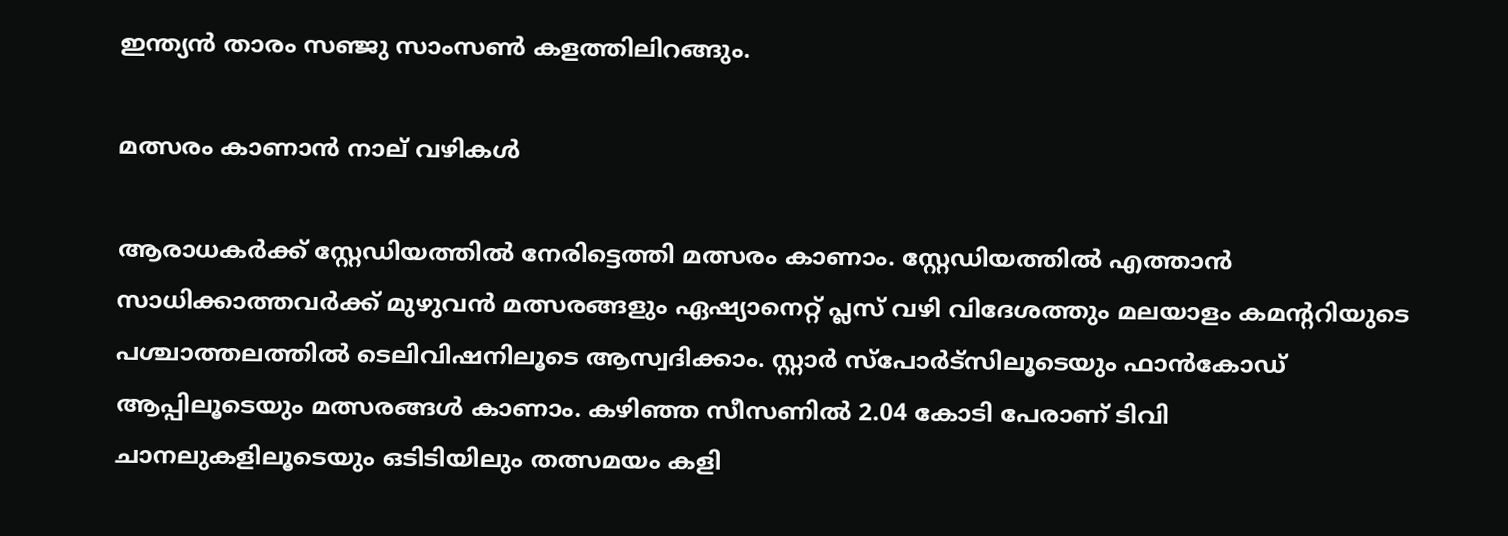ഇന്ത്യൻ താരം സഞ്ജു സാംസൺ കളത്തിലിറങ്ങും.

മത്സരം കാണാന്‍ നാല് വഴികള്‍

ആരാധകര്‍ക്ക് സ്റ്റേഡിയത്തില്‍ നേരിട്ടെത്തി മത്സരം കാണാം. സ്റ്റേഡിയത്തില്‍ എത്താന്‍ സാധിക്കാത്തവര്‍ക്ക് മുഴുവൻ മത്സരങ്ങളും ഏഷ്യാനെറ്റ് പ്ലസ് വഴി വിദേശത്തും മലയാളം കമന്‍ററിയുടെ പശ്ചാത്തലത്തിൽ ടെലിവിഷനിലൂടെ ആസ്വദിക്കാം. സ്റ്റാർ സ്‌പോർട്‌സിലൂടെയും ഫാൻകോഡ് ആപ്പിലൂടെയും മത്സരങ്ങൾ കാണാം. കഴിഞ്ഞ സീസണിൽ 2.04 കോടി പേരാണ് ടിവി ചാനലുകളിലൂടെയും ഒടിടിയിലും തത്സമയം കളി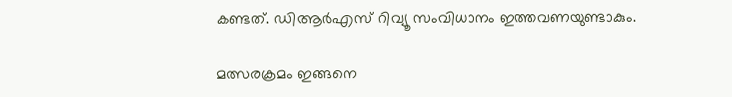കണ്ടത്. ഡിആർഎസ് റിവ്യൂ സംവിധാനം ഇത്തവണയുണ്ടാകും.

മത്സരക്രമം ഇങ്ങനെ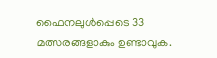ഫൈനലുൾപ്പെടെ 33 മത്സരങ്ങളാകും ഉണ്ടാവുക.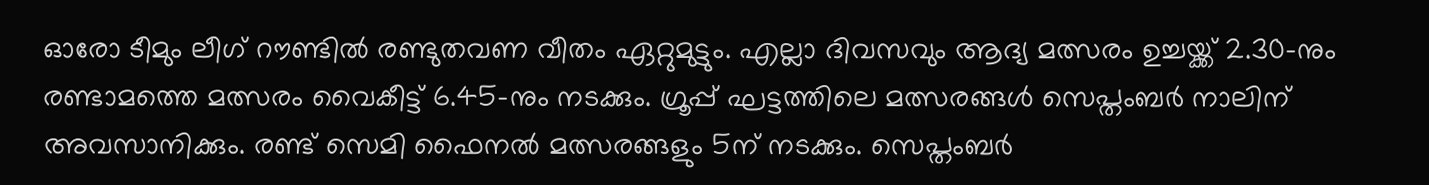ഓരോ ടീമും ലീഗ് റൗണ്ടിൽ രണ്ടുതവണ വീതം ഏറ്റുമുട്ടും. എല്ലാ ദിവസവും ആദ്യ മത്സരം ഉച്ചയ്ക്ക് 2.30-നും രണ്ടാമത്തെ മത്സരം വൈകീട്ട് 6.45-നും നടക്കും. ഗ്രൂപ്പ് ഘട്ടത്തിലെ മത്സരങ്ങള്‍ സെപ്തംബര്‍ നാലിന് അവസാനിക്കും. രണ്ട് സെമി ഫൈനല്‍ മത്സരങ്ങളും 5ന് നടക്കും. സെപ്തംബര്‍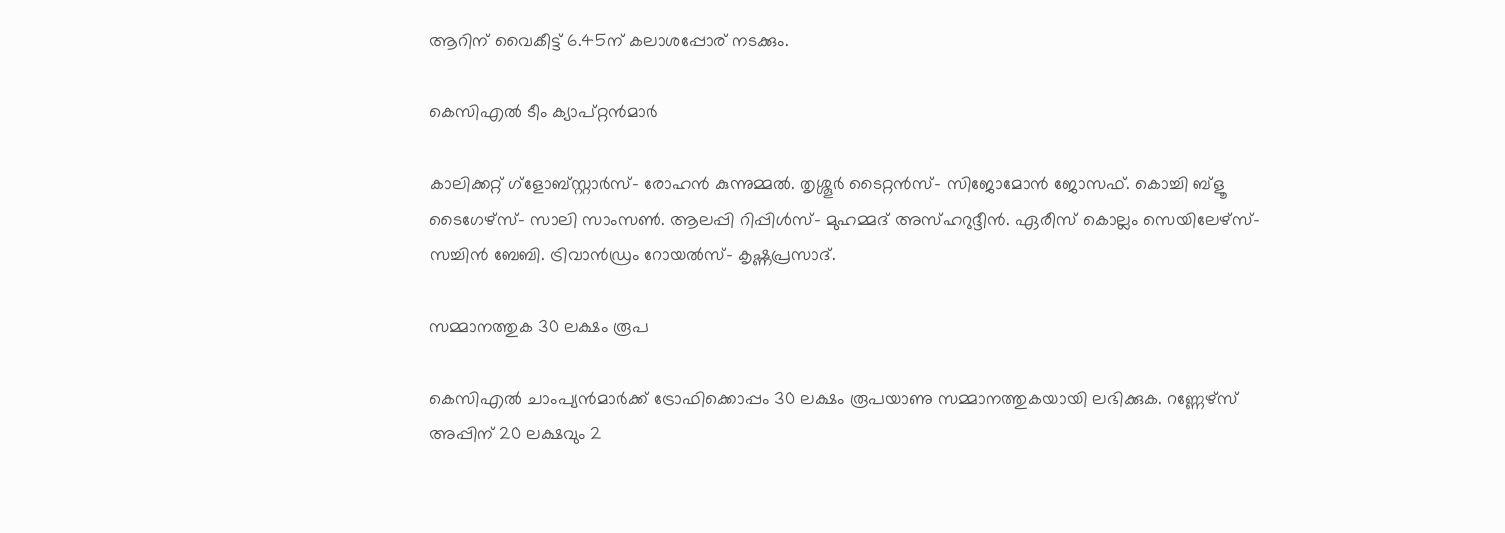ആറിന് വൈകീട്ട് 6.45ന് കലാശപ്പോര് നടക്കും.

കെസിഎല്‍ ടീം ക്യാപ്റ്റൻമാർ

കാലിക്കറ്റ് ഗ്ളോബ്സ്റ്റാർസ്- രോഹൻ കുന്നുമ്മൽ. തൃശ്ശൂർ ടൈറ്റൻസ്- സിജോമോൻ ജോസഫ്. കൊച്ചി ബ്ളൂ ടൈഗേഴ്‌സ്- സാലി സാംസൺ. ആലപ്പി റിപ്പിൾസ്- മുഹമ്മദ് അസ്ഹറുദ്ദീൻ. ഏരീസ് കൊല്ലം സെയിലേഴ്‌സ്- സച്ചിൻ ബേബി. ട്രിവാൻഡ്രം റോയൽസ്- കൃഷ്ണപ്രസാദ്.

സമ്മാനത്തുക 30 ലക്ഷം രൂപ

കെസിഎൽ ചാംപ്യൻമാർക്ക് ട്രോഫിക്കൊപ്പം 30 ലക്ഷം രൂപയാണു സമ്മാനത്തുകയായി ലഭിക്കുക. റണ്ണേഴ്‌സ് അപ്പിന് 20 ലക്ഷവും 2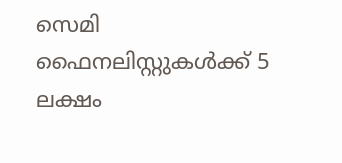സെമി ഫൈനലിസ്റ്റുകൾക്ക് 5 ലക്ഷം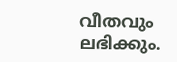വീതവും ലഭിക്കും.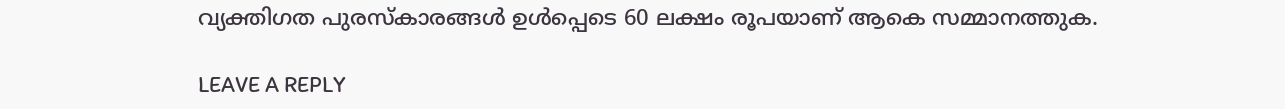വ്യക്തിഗത പുരസ്‌കാരങ്ങള്‍ ഉള്‍പ്പെടെ 60 ലക്ഷം രൂപയാണ് ആകെ സമ്മാനത്തുക.

LEAVE A REPLY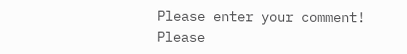Please enter your comment!
Please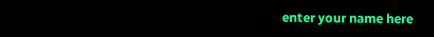enter your name here